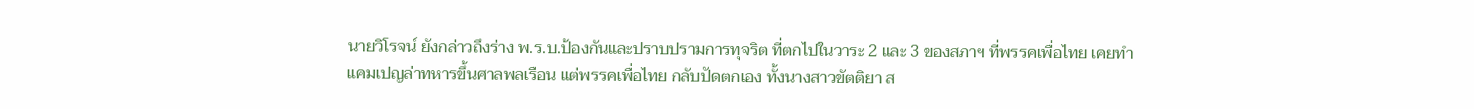นายวิโรจน์ ยังกล่าวถึงร่าง พ.ร.บ.ป้องกันและปราบปรามการทุจริต ที่ตกไปในวาระ 2 และ 3 ของสภาฯ ที่พรรคเพื่อไทย เคยทำแคมเปญล่าทหารขึ้นศาลพลเรือน แต่พรรคเพื่อไทย กลับปัดตกเอง ทั้งนางสาวขัตติยา ส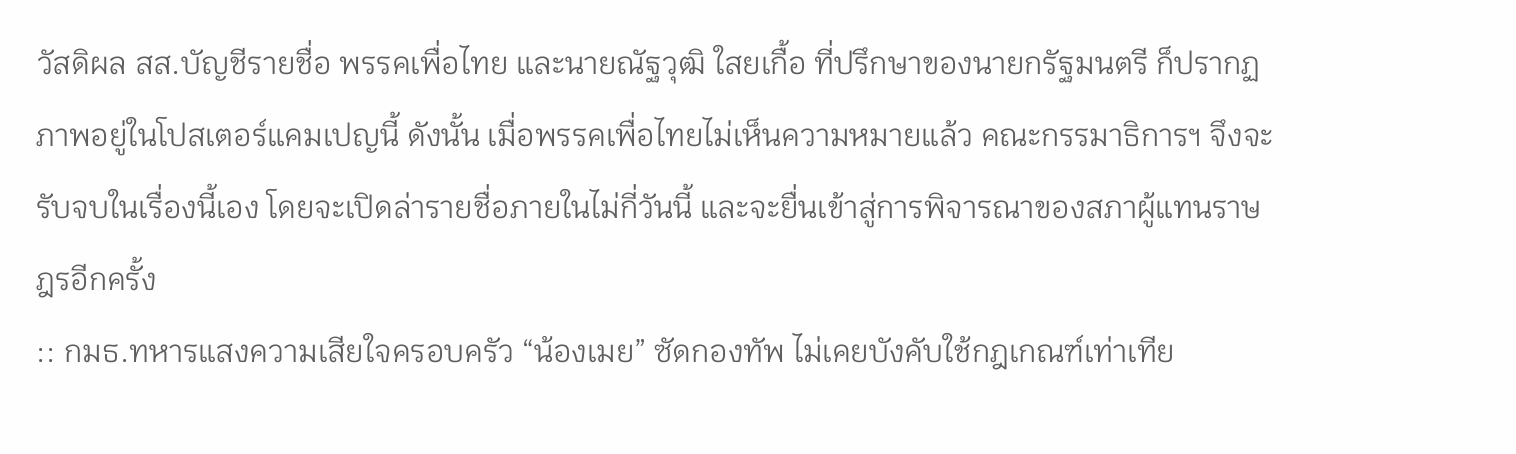วัสดิผล สส.บัญชีรายชื่อ พรรคเพื่อไทย และนายณัฐวุฒิ ใสยเกื้อ ที่ปรึกษาของนายกรัฐมนตรี ก็ปรากฏภาพอยู่ในโปสเตอร์แคมเปญนี้ ดังนั้น เมื่อพรรคเพื่อไทยไม่เห็นความหมายแล้ว คณะกรรมาธิการฯ จึงจะรับจบในเรื่องนี้เอง โดยจะเปิดล่ารายชื่อภายในไม่กี่วันนี้ และจะยื่นเข้าสู่การพิจารณาของสภาผู้แทนราษฎรอีกครั้ง
:: กมธ.ทหารแสงความเสียใจครอบครัว “น้องเมย” ซัดกองทัพ ไม่เคยบังคับใช้กฎเกณฑ์เท่าเทีย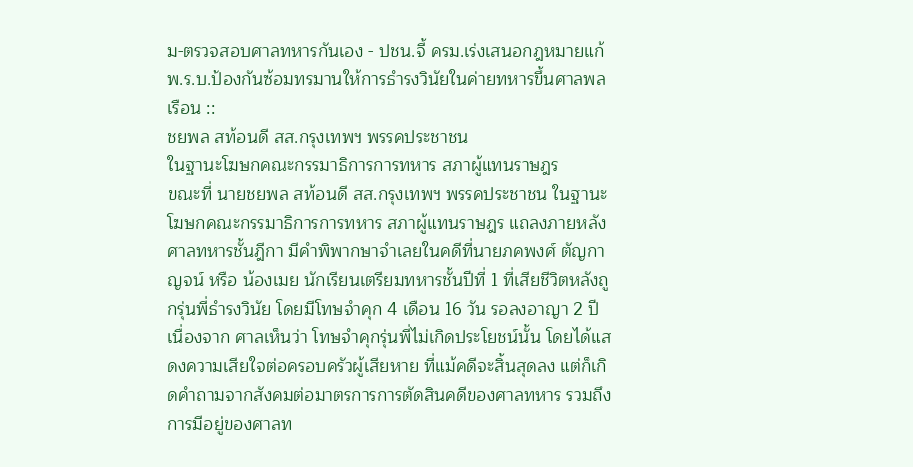ม-ตรวจสอบศาลทหารกันเอง - ปชน.จี้ ครม.เร่งเสนอกฎหมายแก้ พ.ร.บ.ป้องกันซ้อมทรมานให้การธำรงวินัยในค่ายทหารขึ้นศาลพลเรือน ::
ชยพล สท้อนดี สส.กรุงเทพฯ พรรคประชาชน
ในฐานะโฆษกคณะกรรมาธิการการทหาร สภาผู้แทนราษฎร
ขณะที่ นายชยพล สท้อนดี สส.กรุงเทพฯ พรรคประชาชน ในฐานะโฆษกคณะกรรมาธิการการทหาร สภาผู้แทนราษฎร แถลงภายหลังศาลทหารชั้นฎีกา มีคำพิพากษาจำเลยในคดีที่นายภคพงศ์ ตัญกาญจน์ หรือ น้องเมย นักเรียนเตรียมทหารชั้นปีที่ 1 ที่เสียชีวิตหลังถูกรุ่นพี่ธำรงวินัย โดยมีโทษจำคุก 4 เดือน 16 วัน รอลงอาญา 2 ปี เนื่องจาก ศาลเห็นว่า โทษจำคุกรุ่นพี่ไม่เกิดประโยชน์นั้น โดยได้แสดงความเสียใจต่อครอบครัวผู้เสียหาย ที่แม้คดีจะสิ้นสุดลง แต่ก็เกิดคำถามจากสังคมต่อมาตรการการตัดสินคดีของศาลทหาร รวมถึงการมีอยู่ของศาลท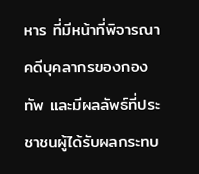หาร ที่มีหน้าที่พิจารณาคดีบุคลากรของกองทัพ และมีผลลัพธ์ที่ประชาชนผู้ได้รับผลกระทบ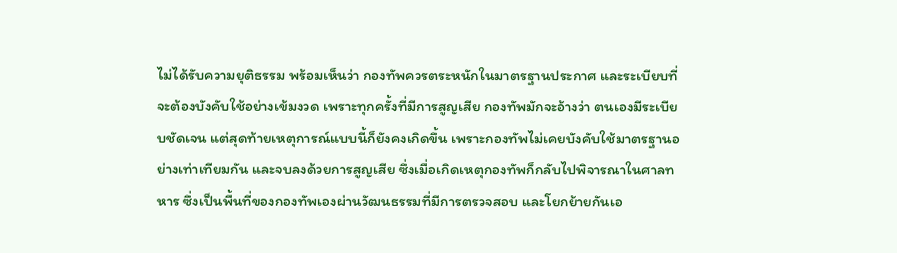ไม่ได้รับความยุติธรรม พร้อมเห็นว่า กองทัพควรตระหนักในมาตรฐานประกาศ และระเบียบที่จะต้องบังคับใช้อย่างเข้มงวด เพราะทุกครั้งที่มีการสูญเสีย กองทัพมักจะอ้างว่า ตนเองมีระเบียบชัดเจน แต่สุดท้ายเหตุการณ์แบบนี้ก็ยังคงเกิดขึ้น เพราะกองทัพไม่เคยบังคับใช้มาตรฐานอย่างเท่าเทียมกัน และจบลงด้วยการสูญเสีย ซึ่งเมื่อเกิดเหตุกองทัพก็กลับไปพิจารณาในศาลทหาร ซึ่งเป็นพื้นที่ของกองทัพเองผ่านวัฒนธรรมที่มีการตรวจสอบ และโยกย้ายกันเอ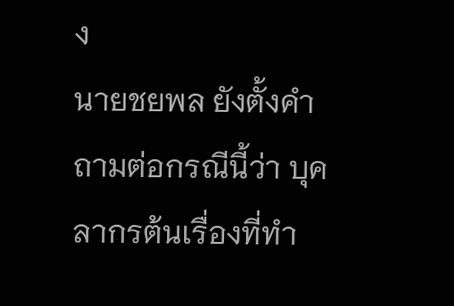ง
นายชยพล ยังตั้งคำถามต่อกรณีนี้ว่า บุคลากรต้นเรื่องที่ทำ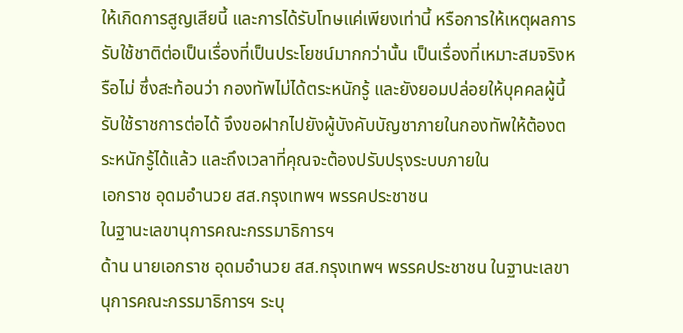ให้เกิดการสูญเสียนี้ และการได้รับโทษแค่เพียงเท่านี้ หรือการให้เหตุผลการรับใช้ชาติต่อเป็นเรื่องที่เป็นประโยชน์มากกว่านั้น เป็นเรื่องที่เหมาะสมจริงหรือไม่ ซึ่งสะท้อนว่า กองทัพไม่ได้ตระหนักรู้ และยังยอมปล่อยให้บุคคลผู้นี้ รับใช้ราชการต่อได้ จึงขอฝากไปยังผู้บังคับบัญชาภายในกองทัพให้ต้องตระหนักรู้ได้แล้ว และถึงเวลาที่คุณจะต้องปรับปรุงระบบภายใน
เอกราช อุดมอำนวย สส.กรุงเทพฯ พรรคประชาชน
ในฐานะเลขานุการคณะกรรมาธิการฯ
ด้าน นายเอกราช อุดมอำนวย สส.กรุงเทพฯ พรรคประชาชน ในฐานะเลขานุการคณะกรรมาธิการฯ ระบุ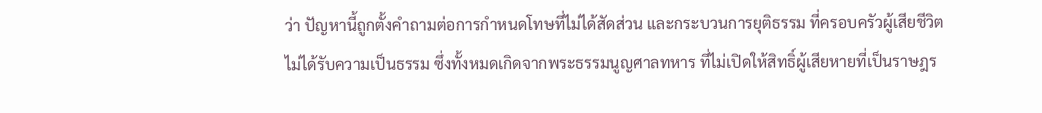ว่า ปัญหานี้ถูกตั้งคำถามต่อการกำหนดโทษที่ไม่ได้สัดส่วน และกระบวนการยุติธรรม ที่ครอบครัวผู้เสียชีวิต ไม่ได้รับความเป็นธรรม ซึ่งทั้งหมดเกิดจากพระธรรมนูญศาลทหาร ที่ไม่เปิดให้สิทธิ์ผู้เสียหายที่เป็นราษฎร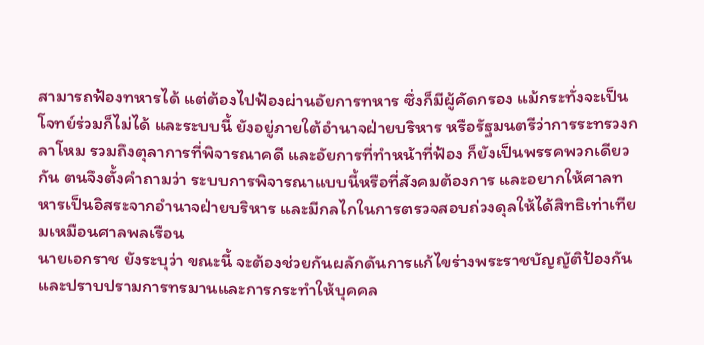สามารถฟ้องทหารได้ แต่ต้องไปฟ้องผ่านอัยการทหาร ซึ่งก็มีผู้คัดกรอง แม้กระทั่งจะเป็นโจทย์ร่วมก็ไม่ได้ และระบบนี้ ยังอยู่ภายใต้อำนาจฝ่ายบริหาร หรือรัฐมนตรีว่าการระทรวงกลาโหม รวมถึงตุลาการที่พิจารณาคดี และอัยการที่ทำหน้าที่ฟ้อง ก็ยังเป็นพรรคพวกเดียวกัน ตนจึงตั้งคำถามว่า ระบบการพิจารณาแบบนี้หรือที่สังคมต้องการ และอยากให้ศาลทหารเป็นอิสระจากอำนาจฝ่ายบริหาร และมีกลไกในการตรวจสอบถ่วงดุลให้ได้สิทธิเท่าเทียมเหมือนศาลพลเรือน
นายเอกราช ยังระบุว่า ขณะนี้ จะต้องช่วยกันผลักดันการแก้ไขร่างพระราชบัญญัติป้องกันและปราบปรามการทรมานและการกระทำให้บุคคล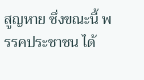สูญหาย ซึ่งขณะนี้ พรรคประชาชน ได้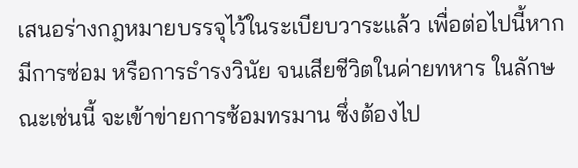เสนอร่างกฎหมายบรรจุไว้ในระเบียบวาระแล้ว เพื่อต่อไปนี้หากมีการซ่อม หรือการธำรงวินัย จนเสียชีวิตในค่ายทหาร ในลักษณะเช่นนี้ จะเข้าข่ายการซ้อมทรมาน ซึ่งต้องไป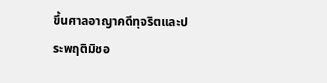ขึ้นศาลอาญาคดีทุจริตและประพฤติมิชอ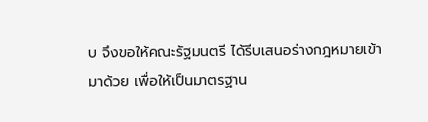บ จึงขอให้คณะรัฐมนตรี ได้รีบเสนอร่างกฎหมายเข้ามาด้วย เพื่อให้เป็นมาตรฐาน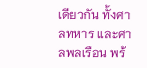เดียวกัน ทั้งศาลทหาร และศาลพลเรือน พร้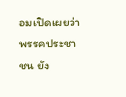อมเปิดเผยว่า พรรคประชาชน ยัง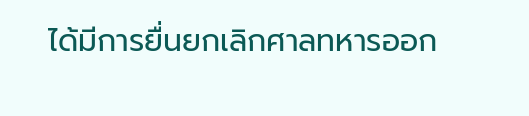ได้มีการยื่นยกเลิกศาลทหารออก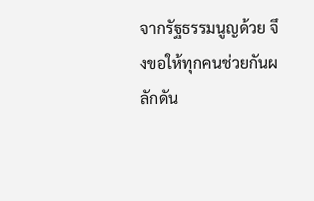จากรัฐธรรมนูญด้วย จึงขอให้ทุกคนช่วยกันผลักดัน